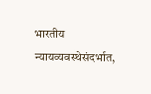भारतीय न्यायव्यवस्थेसंदर्भात,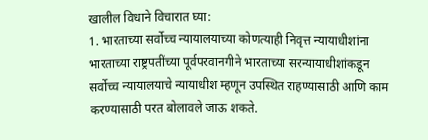खालील विधाने विचारात घ्या:
1. भारताच्या सर्वोच्च न्यायालयाच्या कोणत्याही निवृत्त न्यायाधीशांना भारताच्या राष्ट्रपतींच्या पूर्वपरवानगीने भारताच्या सरन्यायाधीशांकडून सर्वोच्च न्यायालयाचे न्यायाधीश म्हणून उपस्थित राहण्यासाठी आणि काम करण्यासाठी परत बोलावले जाऊ शकते.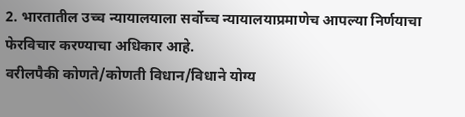2. भारतातील उच्च न्यायालयाला सर्वोच्च न्यायालयाप्रमाणेच आपल्या निर्णयाचा फेरविचार करण्याचा अधिकार आहे.
वरीलपैकी कोणते/कोणती विधान/विधाने योग्य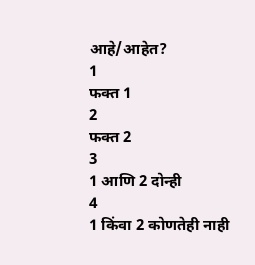आहे/आहेत?
1
फक्त 1
2
फक्त 2
3
1 आणि 2 दोन्ही
4
1 किंवा 2 कोणतेही नाही